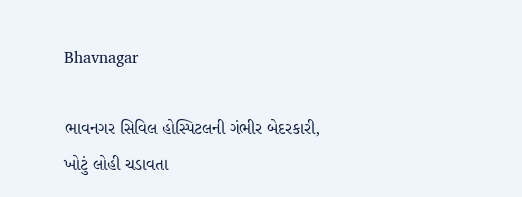Bhavnagar

ભાવનગર સિવિલ હોસ્પિટલની ગંભીર બેદરકારી, ખોટું લોહી ચડાવતા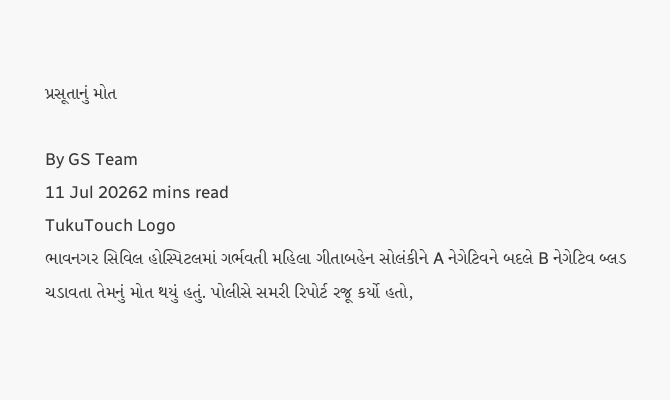પ્રસૂતાનું મોત

By GS Team
11 Jul 20262 mins read
TukuTouch Logo
ભાવનગર સિવિલ હોસ્પિટલમાં ગર્ભવતી મહિલા ગીતાબહેન સોલંકીને A નેગેટિવને બદલે B નેગેટિવ બ્લડ ચડાવતા તેમનું મોત થયું હતું. પોલીસે સમરી રિપોર્ટ રજૂ કર્યો હતો,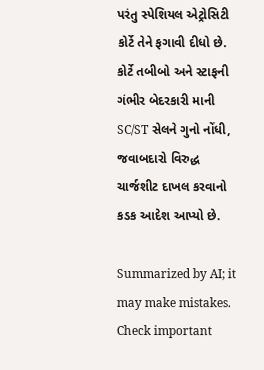પરંતુ સ્પેશિયલ એટ્રોસિટી કોર્ટે તેને ફગાવી દીધો છે. કોર્ટે તબીબો અને સ્ટાફની ગંભીર બેદરકારી માની SC/ST સેલને ગુનો નોંધી, જવાબદારો વિરુદ્ધ ચાર્જશીટ દાખલ કરવાનો કડક આદેશ આપ્યો છે.

Summarized by AI; it may make mistakes. Check important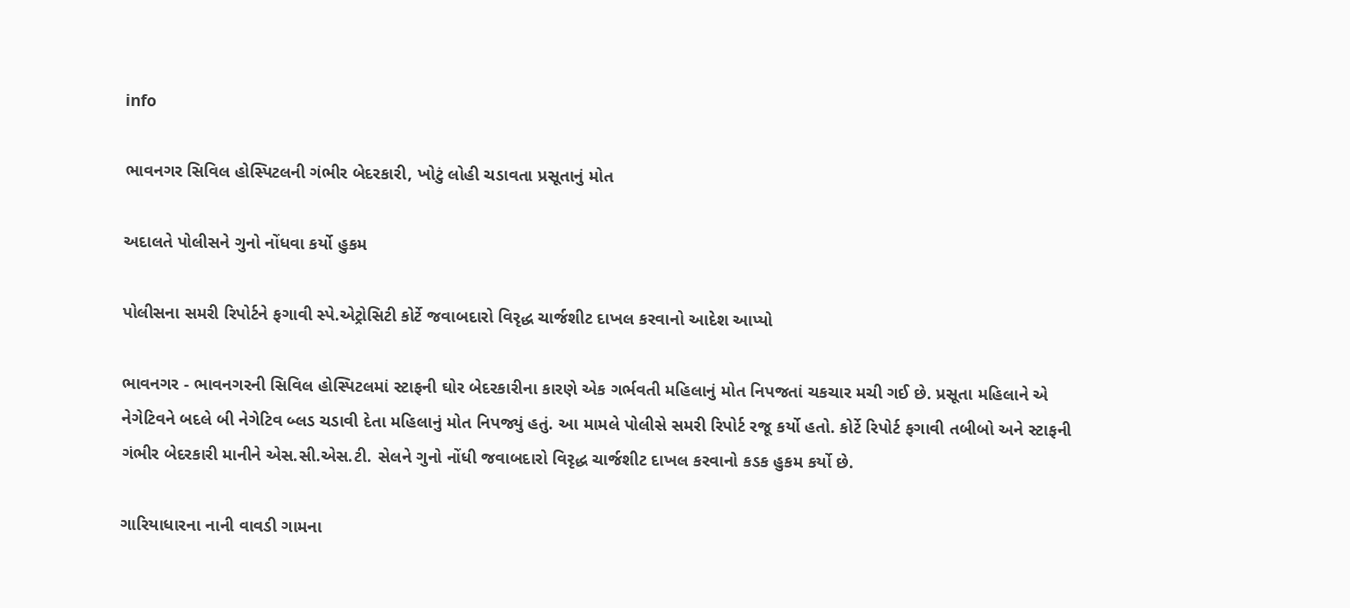info

ભાવનગર સિવિલ હોસ્પિટલની ગંભીર બેદરકારી, ખોટું લોહી ચડાવતા પ્રસૂતાનું મોત

અદાલતે પોલીસને ગુનો નોંધવા કર્યો હુકમ

પોલીસના સમરી રિપોર્ટને ફગાવી સ્પે.એટ્રોસિટી કોર્ટે જવાબદારો વિરૃદ્ધ ચાર્જશીટ દાખલ કરવાનો આદેશ આપ્યો

ભાવનગર - ભાવનગરની સિવિલ હોસ્પિટલમાં સ્ટાફની ઘોર બેદરકારીના કારણે એક ગર્ભવતી મહિલાનું મોત નિપજતાં ચકચાર મચી ગઈ છે. પ્રસૂતા મહિલાને એ નેગેટિવને બદલે બી નેગેટિવ બ્લડ ચડાવી દેતા મહિલાનું મોત નિપજ્યું હતું. આ મામલે પોલીસે સમરી રિપોર્ટ રજૂ કર્યો હતો. કોર્ટે રિપોર્ટ ફગાવી તબીબો અને સ્ટાફની ગંભીર બેદરકારી માનીને એસ.સી.એસ.ટી. સેલને ગુનો નોંધી જવાબદારો વિરૃદ્ધ ચાર્જશીટ દાખલ કરવાનો કડક હુકમ કર્યો છે.

ગારિયાધારના નાની વાવડી ગામના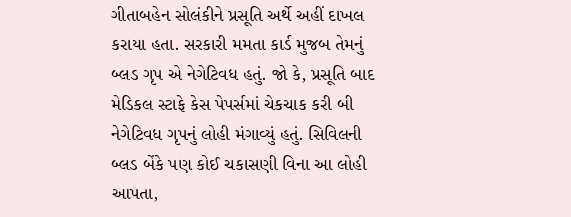ગીતાબહેન સોલંકીને પ્રસૂતિ અર્થે અહીં દાખલ કરાયા હતા. સરકારી મમતા કાર્ડ મુજબ તેમનું બ્લડ ગૃપ એ નેગેટિવધ હતું. જો કે, પ્રસૂતિ બાદ મેડિકલ સ્ટાફે કેસ પેપર્સમાં ચેકચાક કરી બી નેગેટિવધ ગૃપનું લોહી મંગાવ્યું હતું. સિવિલની બ્લડ બેંકે પણ કોઈ ચકાસણી વિના આ લોહી આપતા,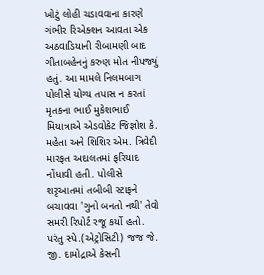ખોટું લોહી ચડાવવાના કારણે ગંભીર રિએક્શન આવતા એક અઠવાડિયાની રીબામણી બાદ ગીતાબહેનનું કરુણ મોત નીપજ્યું હતું. આ મામલે નિલમબાગ પોલીસે યોગ્ય તપાસ ન કરતાં મૃતકના ભાઈ મુકેશભાઈ મિયાત્રાએ એડવોકેટ જિજ્ઞોશ કે. મહેતા અને શિશિર એમ. ત્રિવેદી મારફત અદાલતમાં ફરિયાદ નોંધાવી હતી. પોલીસે શરૃઆતમાં તબીબી સ્ટાફને બચાવવા 'ગુનો બનતો નથી' તેવો સમરી રિપોર્ટ રજૂ કર્યો હતો. પરંતુ સ્પે.(એટ્રોસિટી) જજ જે. જી. દામોદ્રાએ કેસની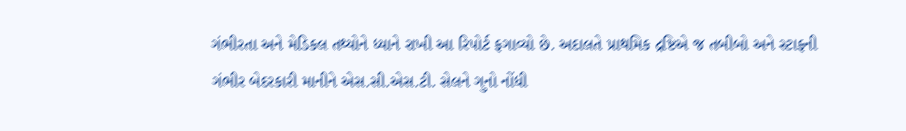ગંભીરતા અને મેડિકલ તથ્યોને ધ્યાને રાખી આ રિપોર્ટ ફગાવ્યો છે. અદાલતે પ્રાથમિક દ્રષ્ટિએ જ તબીબો અને સ્ટાફની ગંભીર બેદરકારી માનીને એસ.સી.એસ.ટી. સેલને ગુનો નોંધી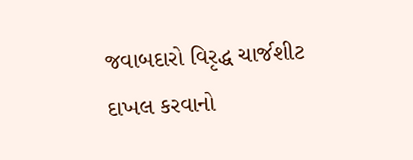જવાબદારો વિરૃદ્ધ ચાર્જશીટ દાખલ કરવાનો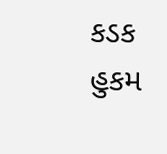કડક હુકમ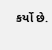કર્યો છે.